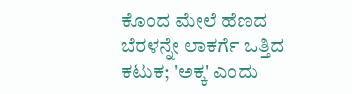ಕೊಂದ ಮೇಲೆ ಹೆಣದ ಬೆರಳನ್ನೇ ಲಾಕರ್ಗೆ ಒತ್ತಿದ ಕಟುಕ; 'ಅಕ್ಕ' ಎಂದು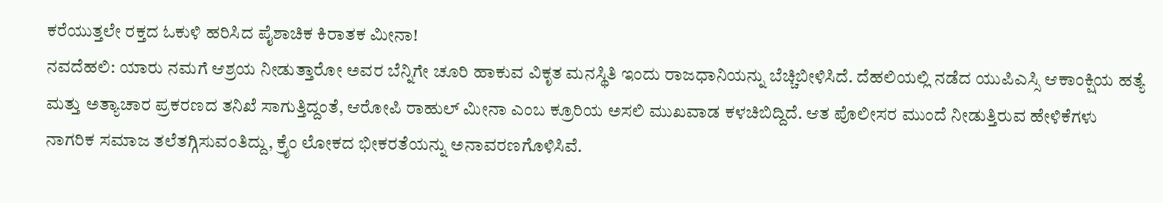ಕರೆಯುತ್ತಲೇ ರಕ್ತದ ಓಕುಳಿ ಹರಿಸಿದ ಪೈಶಾಚಿಕ ಕಿರಾತಕ ಮೀನಾ!
ನವದೆಹಲಿ: ಯಾರು ನಮಗೆ ಆಶ್ರಯ ನೀಡುತ್ತಾರೋ ಅವರ ಬೆನ್ನಿಗೇ ಚೂರಿ ಹಾಕುವ ವಿಕೃತ ಮನಸ್ಥಿತಿ ಇಂದು ರಾಜಧಾನಿಯನ್ನು ಬೆಚ್ಚಿಬೀಳಿಸಿದೆ. ದೆಹಲಿಯಲ್ಲಿ ನಡೆದ ಯುಪಿಎಸ್ಸಿ ಆಕಾಂಕ್ಷಿಯ ಹತ್ಯೆ ಮತ್ತು ಅತ್ಯಾಚಾರ ಪ್ರಕರಣದ ತನಿಖೆ ಸಾಗುತ್ತಿದ್ದಂತೆ, ಆರೋಪಿ ರಾಹುಲ್ ಮೀನಾ ಎಂಬ ಕ್ರೂರಿಯ ಅಸಲಿ ಮುಖವಾಡ ಕಳಚಿಬಿದ್ದಿದೆ. ಆತ ಪೊಲೀಸರ ಮುಂದೆ ನೀಡುತ್ತಿರುವ ಹೇಳಿಕೆಗಳು ನಾಗರಿಕ ಸಮಾಜ ತಲೆತಗ್ಗಿಸುವಂತಿದ್ದು, ಕ್ರೈಂ ಲೋಕದ ಭೀಕರತೆಯನ್ನು ಅನಾವರಣಗೊಳಿಸಿವೆ.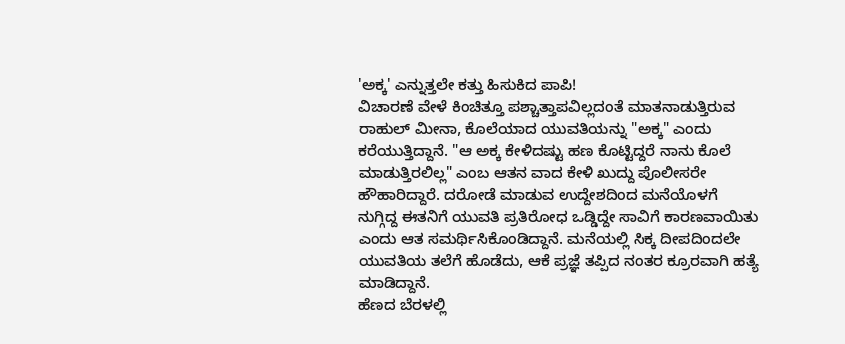'ಅಕ್ಕ' ಎನ್ನುತ್ತಲೇ ಕತ್ತು ಹಿಸುಕಿದ ಪಾಪಿ!
ವಿಚಾರಣೆ ವೇಳೆ ಕಿಂಚಿತ್ತೂ ಪಶ್ಚಾತ್ತಾಪವಿಲ್ಲದಂತೆ ಮಾತನಾಡುತ್ತಿರುವ ರಾಹುಲ್ ಮೀನಾ, ಕೊಲೆಯಾದ ಯುವತಿಯನ್ನು "ಅಕ್ಕ" ಎಂದು ಕರೆಯುತ್ತಿದ್ದಾನೆ. "ಆ ಅಕ್ಕ ಕೇಳಿದಷ್ಟು ಹಣ ಕೊಟ್ಟಿದ್ದರೆ ನಾನು ಕೊಲೆ ಮಾಡುತ್ತಿರಲಿಲ್ಲ" ಎಂಬ ಆತನ ವಾದ ಕೇಳಿ ಖುದ್ದು ಪೊಲೀಸರೇ ಹೌಹಾರಿದ್ದಾರೆ. ದರೋಡೆ ಮಾಡುವ ಉದ್ದೇಶದಿಂದ ಮನೆಯೊಳಗೆ ನುಗ್ಗಿದ್ದ ಈತನಿಗೆ ಯುವತಿ ಪ್ರತಿರೋಧ ಒಡ್ಡಿದ್ದೇ ಸಾವಿಗೆ ಕಾರಣವಾಯಿತು ಎಂದು ಆತ ಸಮರ್ಥಿಸಿಕೊಂಡಿದ್ದಾನೆ. ಮನೆಯಲ್ಲಿ ಸಿಕ್ಕ ದೀಪದಿಂದಲೇ ಯುವತಿಯ ತಲೆಗೆ ಹೊಡೆದು, ಆಕೆ ಪ್ರಜ್ಞೆ ತಪ್ಪಿದ ನಂತರ ಕ್ರೂರವಾಗಿ ಹತ್ಯೆ ಮಾಡಿದ್ದಾನೆ.
ಹೆಣದ ಬೆರಳಲ್ಲಿ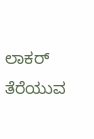ಲಾಕರ್ ತೆರೆಯುವ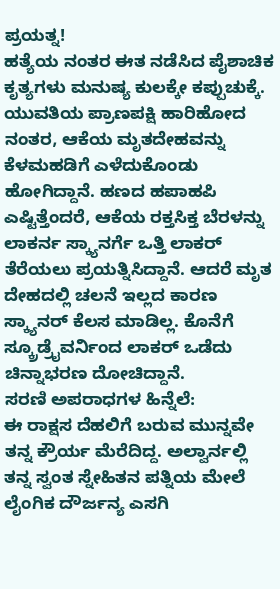ಪ್ರಯತ್ನ!
ಹತ್ಯೆಯ ನಂತರ ಈತ ನಡೆಸಿದ ಪೈಶಾಚಿಕ ಕೃತ್ಯಗಳು ಮನುಷ್ಯ ಕುಲಕ್ಕೇ ಕಪ್ಪುಚುಕ್ಕೆ. ಯುವತಿಯ ಪ್ರಾಣಪಕ್ಷಿ ಹಾರಿಹೋದ ನಂತರ, ಆಕೆಯ ಮೃತದೇಹವನ್ನು ಕೆಳಮಹಡಿಗೆ ಎಳೆದುಕೊಂಡು ಹೋಗಿದ್ದಾನೆ. ಹಣದ ಹಪಾಹಪಿ ಎಷ್ಟಿತ್ತೆಂದರೆ, ಆಕೆಯ ರಕ್ತಸಿಕ್ತ ಬೆರಳನ್ನು ಲಾಕರ್ನ ಸ್ಕ್ಯಾನರ್ಗೆ ಒತ್ತಿ ಲಾಕರ್ ತೆರೆಯಲು ಪ್ರಯತ್ನಿಸಿದ್ದಾನೆ. ಆದರೆ ಮೃತ ದೇಹದಲ್ಲಿ ಚಲನೆ ಇಲ್ಲದ ಕಾರಣ ಸ್ಕ್ಯಾನರ್ ಕೆಲಸ ಮಾಡಿಲ್ಲ. ಕೊನೆಗೆ ಸ್ಕ್ರೂಡ್ರೈವರ್ನಿಂದ ಲಾಕರ್ ಒಡೆದು ಚಿನ್ನಾಭರಣ ದೋಚಿದ್ದಾನೆ.
ಸರಣಿ ಅಪರಾಧಗಳ ಹಿನ್ನೆಲೆ:
ಈ ರಾಕ್ಷಸ ದೆಹಲಿಗೆ ಬರುವ ಮುನ್ನವೇ ತನ್ನ ಕ್ರೌರ್ಯ ಮೆರೆದಿದ್ದ. ಅಲ್ವಾರ್ನಲ್ಲಿ ತನ್ನ ಸ್ವಂತ ಸ್ನೇಹಿತನ ಪತ್ನಿಯ ಮೇಲೆ ಲೈಂಗಿಕ ದೌರ್ಜನ್ಯ ಎಸಗಿ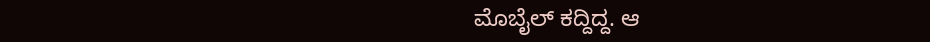ಮೊಬೈಲ್ ಕದ್ದಿದ್ದ. ಆ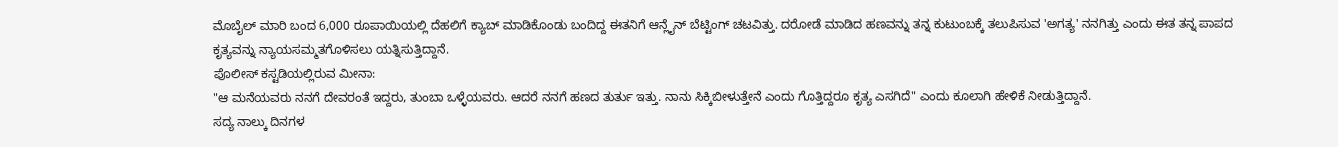ಮೊಬೈಲ್ ಮಾರಿ ಬಂದ 6,000 ರೂಪಾಯಿಯಲ್ಲಿ ದೆಹಲಿಗೆ ಕ್ಯಾಬ್ ಮಾಡಿಕೊಂಡು ಬಂದಿದ್ದ ಈತನಿಗೆ ಆನ್ಲೈನ್ ಬೆಟ್ಟಿಂಗ್ ಚಟವಿತ್ತು. ದರೋಡೆ ಮಾಡಿದ ಹಣವನ್ನು ತನ್ನ ಕುಟುಂಬಕ್ಕೆ ತಲುಪಿಸುವ 'ಅಗತ್ಯ' ನನಗಿತ್ತು ಎಂದು ಈತ ತನ್ನ ಪಾಪದ ಕೃತ್ಯವನ್ನು ನ್ಯಾಯಸಮ್ಮತಗೊಳಿಸಲು ಯತ್ನಿಸುತ್ತಿದ್ದಾನೆ.
ಪೊಲೀಸ್ ಕಸ್ಟಡಿಯಲ್ಲಿರುವ ಮೀನಾ:
"ಆ ಮನೆಯವರು ನನಗೆ ದೇವರಂತೆ ಇದ್ದರು, ತುಂಬಾ ಒಳ್ಳೆಯವರು. ಆದರೆ ನನಗೆ ಹಣದ ತುರ್ತು ಇತ್ತು. ನಾನು ಸಿಕ್ಕಿಬೀಳುತ್ತೇನೆ ಎಂದು ಗೊತ್ತಿದ್ದರೂ ಕೃತ್ಯ ಎಸಗಿದೆ" ಎಂದು ಕೂಲಾಗಿ ಹೇಳಿಕೆ ನೀಡುತ್ತಿದ್ದಾನೆ.
ಸದ್ಯ ನಾಲ್ಕು ದಿನಗಳ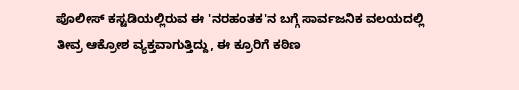ಪೊಲೀಸ್ ಕಸ್ಟಡಿಯಲ್ಲಿರುವ ಈ 'ನರಹಂತಕ'ನ ಬಗ್ಗೆ ಸಾರ್ವಜನಿಕ ವಲಯದಲ್ಲಿ ತೀವ್ರ ಆಕ್ರೋಶ ವ್ಯಕ್ತವಾಗುತ್ತಿದ್ದು, ಈ ಕ್ರೂರಿಗೆ ಕಠಿಣ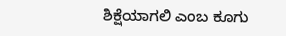ಶಿಕ್ಷೆಯಾಗಲಿ ಎಂಬ ಕೂಗು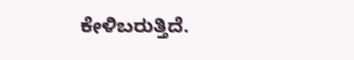ಕೇಳಿಬರುತ್ತಿದೆ.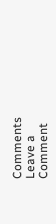Comments
Leave a Comment